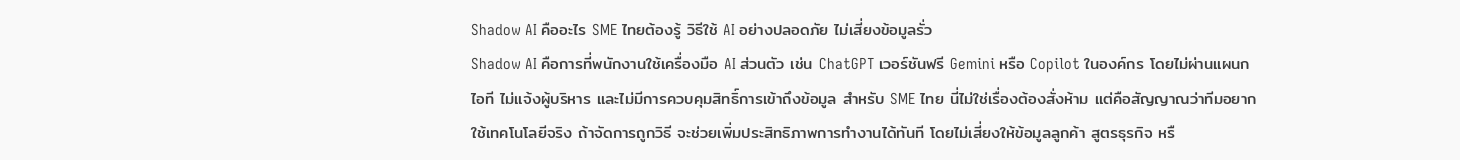Shadow AI คืออะไร SME ไทยต้องรู้ วิธีใช้ AI อย่างปลอดภัย ไม่เสี่ยงข้อมูลรั่ว
Shadow AI คือการที่พนักงานใช้เครื่องมือ AI ส่วนตัว เช่น ChatGPT เวอร์ชันฟรี Gemini หรือ Copilot ในองค์กร โดยไม่ผ่านแผนกไอที ไม่แจ้งผู้บริหาร และไม่มีการควบคุมสิทธิ์การเข้าถึงข้อมูล สำหรับ SME ไทย นี่ไม่ใช่เรื่องต้องสั่งห้าม แต่คือสัญญาณว่าทีมอยากใช้เทคโนโลยีจริง ถ้าจัดการถูกวิธี จะช่วยเพิ่มประสิทธิภาพการทำงานได้ทันที โดยไม่เสี่ยงให้ข้อมูลลูกค้า สูตรธุรกิจ หรื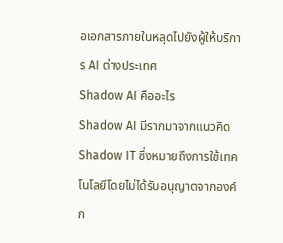อเอกสารภายในหลุดไปยังผู้ให้บริการ AI ต่างประเทศ
Shadow AI คืออะไร
Shadow AI มีรากมาจากแนวคิด Shadow IT ซึ่งหมายถึงการใช้เทคโนโลยีโดยไม่ได้รับอนุญาตจากองค์ก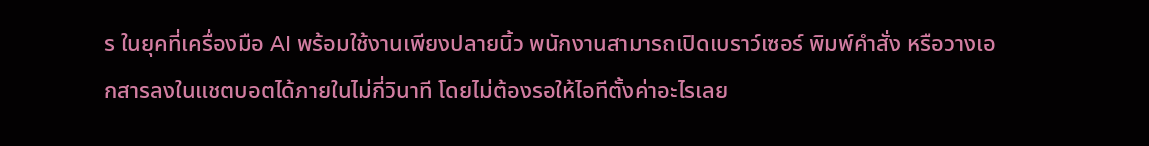ร ในยุคที่เครื่องมือ AI พร้อมใช้งานเพียงปลายนิ้ว พนักงานสามารถเปิดเบราว์เซอร์ พิมพ์คำสั่ง หรือวางเอกสารลงในแชตบอตได้ภายในไม่กี่วินาที โดยไม่ต้องรอให้ไอทีตั้งค่าอะไรเลย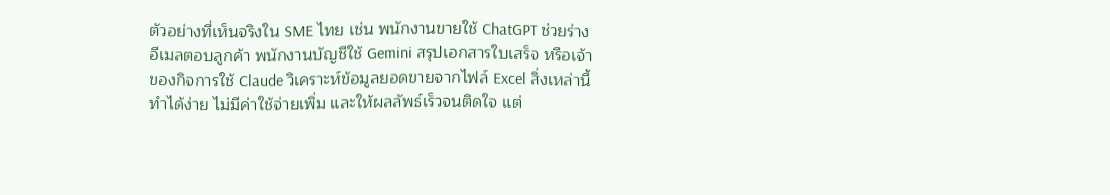ตัวอย่างที่เห็นจริงใน SME ไทย เช่น พนักงานขายใช้ ChatGPT ช่วยร่างอีเมลตอบลูกค้า พนักงานบัญชีใช้ Gemini สรุปเอกสารใบเสร็จ หรือเจ้าของกิจการใช้ Claude วิเคราะห์ข้อมูลยอดขายจากไฟล์ Excel สิ่งเหล่านี้ทำได้ง่าย ไม่มีค่าใช้จ่ายเพิ่ม และให้ผลลัพธ์เร็วจนติดใจ แต่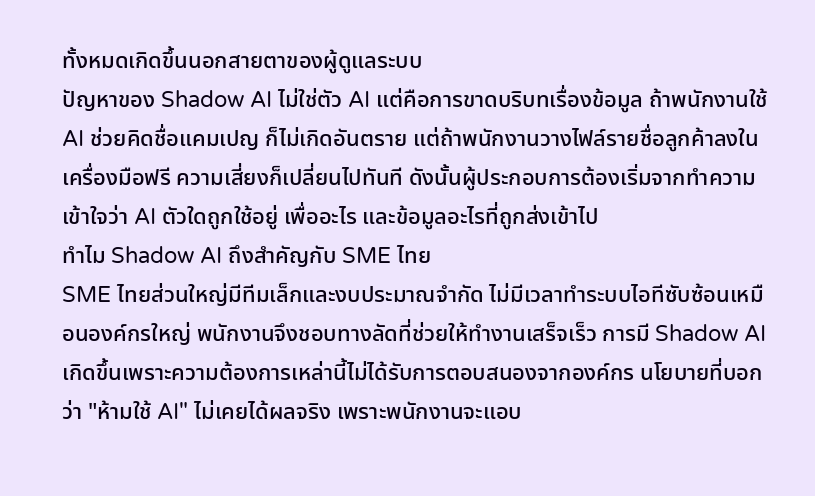ทั้งหมดเกิดขึ้นนอกสายตาของผู้ดูแลระบบ
ปัญหาของ Shadow AI ไม่ใช่ตัว AI แต่คือการขาดบริบทเรื่องข้อมูล ถ้าพนักงานใช้ AI ช่วยคิดชื่อแคมเปญ ก็ไม่เกิดอันตราย แต่ถ้าพนักงานวางไฟล์รายชื่อลูกค้าลงในเครื่องมือฟรี ความเสี่ยงก็เปลี่ยนไปทันที ดังนั้นผู้ประกอบการต้องเริ่มจากทำความเข้าใจว่า AI ตัวใดถูกใช้อยู่ เพื่ออะไร และข้อมูลอะไรที่ถูกส่งเข้าไป
ทำไม Shadow AI ถึงสำคัญกับ SME ไทย
SME ไทยส่วนใหญ่มีทีมเล็กและงบประมาณจำกัด ไม่มีเวลาทำระบบไอทีซับซ้อนเหมือนองค์กรใหญ่ พนักงานจึงชอบทางลัดที่ช่วยให้ทำงานเสร็จเร็ว การมี Shadow AI เกิดขึ้นเพราะความต้องการเหล่านี้ไม่ได้รับการตอบสนองจากองค์กร นโยบายที่บอกว่า "ห้ามใช้ AI" ไม่เคยได้ผลจริง เพราะพนักงานจะแอบ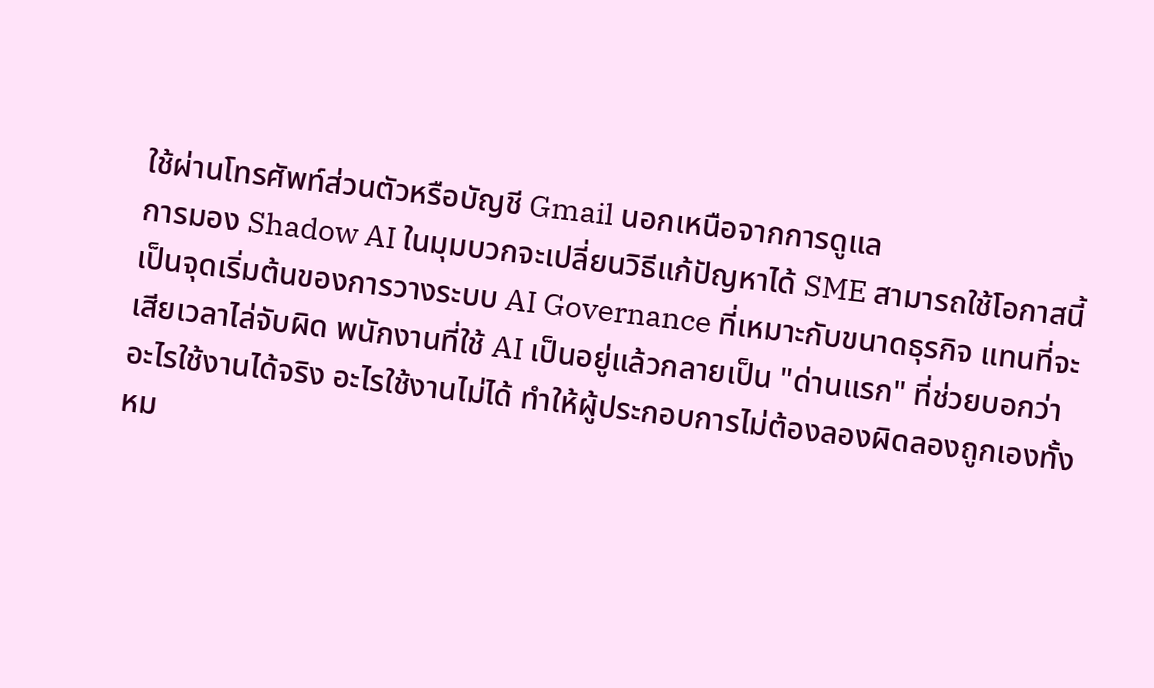ใช้ผ่านโทรศัพท์ส่วนตัวหรือบัญชี Gmail นอกเหนือจากการดูแล
การมอง Shadow AI ในมุมบวกจะเปลี่ยนวิธีแก้ปัญหาได้ SME สามารถใช้โอกาสนี้เป็นจุดเริ่มต้นของการวางระบบ AI Governance ที่เหมาะกับขนาดธุรกิจ แทนที่จะเสียเวลาไล่จับผิด พนักงานที่ใช้ AI เป็นอยู่แล้วกลายเป็น "ด่านแรก" ที่ช่วยบอกว่าอะไรใช้งานได้จริง อะไรใช้งานไม่ได้ ทำให้ผู้ประกอบการไม่ต้องลองผิดลองถูกเองทั้งหม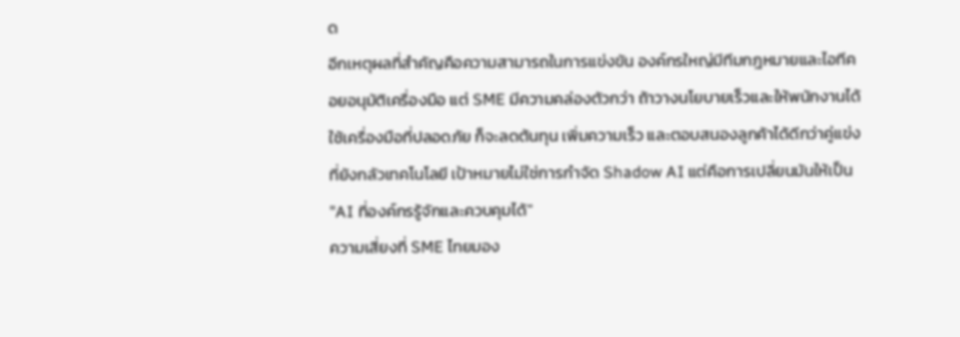ด
อีกเหตุผลที่สำคัญคือความสามารถในการแข่งขัน องค์กรใหญ่มีทีมกฎหมายและไอทีคอยอนุมัติเครื่องมือ แต่ SME มีความคล่องตัวกว่า ถ้าวางนโยบายเร็วและให้พนักงานได้ใช้เครื่องมือที่ปลอดภัย ก็จะลดต้นทุน เพิ่มความเร็ว และตอบสนองลูกค้าได้ดีกว่าคู่แข่งที่ยังกลัวเทคโนโลยี เป้าหมายไม่ใช่การกำจัด Shadow AI แต่คือการเปลี่ยนมันให้เป็น "AI ที่องค์กรรู้จักและควบคุมได้"
ความเสี่ยงที่ SME ไทยมอง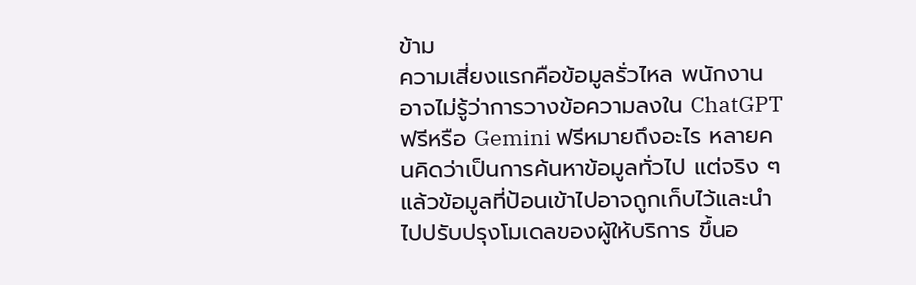ข้าม
ความเสี่ยงแรกคือข้อมูลรั่วไหล พนักงานอาจไม่รู้ว่าการวางข้อความลงใน ChatGPT ฟรีหรือ Gemini ฟรีหมายถึงอะไร หลายคนคิดว่าเป็นการค้นหาข้อมูลทั่วไป แต่จริง ๆ แล้วข้อมูลที่ป้อนเข้าไปอาจถูกเก็บไว้และนำไปปรับปรุงโมเดลของผู้ให้บริการ ขึ้นอ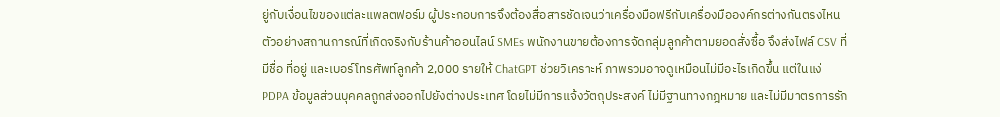ยู่กับเงื่อนไขของแต่ละแพลตฟอร์ม ผู้ประกอบการจึงต้องสื่อสารชัดเจนว่าเครื่องมือฟรีกับเครื่องมือองค์กรต่างกันตรงไหน
ตัวอย่างสถานการณ์ที่เกิดจริงกับร้านค้าออนไลน์ SMEs พนักงานขายต้องการจัดกลุ่มลูกค้าตามยอดสั่งซื้อ จึงส่งไฟล์ CSV ที่มีชื่อ ที่อยู่ และเบอร์โทรศัพท์ลูกค้า 2,000 รายให้ ChatGPT ช่วยวิเคราะห์ ภาพรวมอาจดูเหมือนไม่มีอะไรเกิดขึ้น แต่ในแง่ PDPA ข้อมูลส่วนบุคคลถูกส่งออกไปยังต่างประเทศ โดยไม่มีการแจ้งวัตถุประสงค์ ไม่มีฐานทางกฎหมาย และไม่มีมาตรการรัก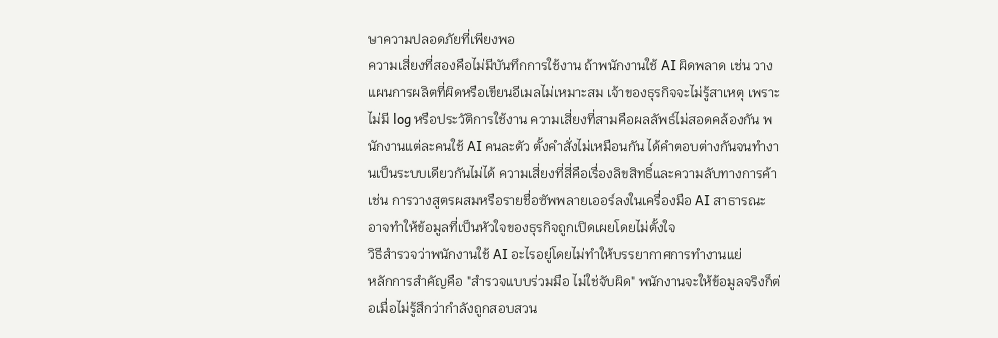ษาความปลอดภัยที่เพียงพอ
ความเสี่ยงที่สองคือไม่มีบันทึกการใช้งาน ถ้าพนักงานใช้ AI ผิดพลาด เช่น วางแผนการผลิตที่ผิดหรือเขียนอีเมลไม่เหมาะสม เจ้าของธุรกิจจะไม่รู้สาเหตุ เพราะไม่มี log หรือประวัติการใช้งาน ความเสี่ยงที่สามคือผลลัพธ์ไม่สอดคล้องกัน พนักงานแต่ละคนใช้ AI คนละตัว ตั้งคำสั่งไม่เหมือนกัน ได้คำตอบต่างกันจนทำงานเป็นระบบเดียวกันไม่ได้ ความเสี่ยงที่สี่คือเรื่องลิขสิทธิ์และความลับทางการค้า เช่น การวางสูตรผสมหรือรายชื่อซัพพลายเออร์ลงในเครื่องมือ AI สาธารณะ อาจทำให้ข้อมูลที่เป็นหัวใจของธุรกิจถูกเปิดเผยโดยไม่ตั้งใจ
วิธีสำรวจว่าพนักงานใช้ AI อะไรอยู่โดยไม่ทำให้บรรยากาศการทำงานแย่
หลักการสำคัญคือ "สำรวจแบบร่วมมือ ไม่ใช่จับผิด" พนักงานจะให้ข้อมูลจริงก็ต่อเมื่อไม่รู้สึกว่ากำลังถูกสอบสวน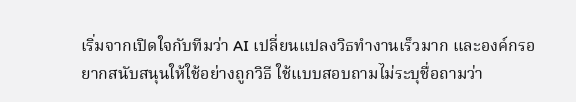เริ่มจากเปิดใจกับทีมว่า AI เปลี่ยนแปลงวิธทำงานเร็วมาก และองค์กรอยากสนับสนุนให้ใช้อย่างถูกวิธี ใช้แบบสอบถามไม่ระบุชื่อถามว่า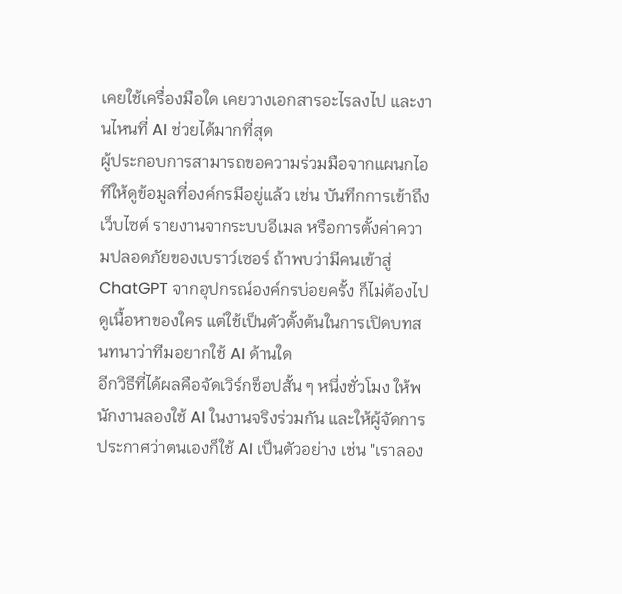เคยใช้เครื่องมือใด เคยวางเอกสารอะไรลงไป และงานไหนที่ AI ช่วยได้มากที่สุด
ผู้ประกอบการสามารถขอความร่วมมือจากแผนกไอทีให้ดูข้อมูลที่องค์กรมีอยู่แล้ว เช่น บันทึกการเข้าถึงเว็บไซต์ รายงานจากระบบอีเมล หรือการตั้งค่าความปลอดภัยของเบราว์เซอร์ ถ้าพบว่ามีคนเข้าสู่ ChatGPT จากอุปกรณ์องค์กรบ่อยครั้ง ก็ไม่ต้องไปดูเนื้อหาของใคร แต่ใช้เป็นตัวตั้งต้นในการเปิดบทสนทนาว่าทีมอยากใช้ AI ด้านใด
อีกวิธีที่ได้ผลคือจัดเวิร์กช็อปสั้น ๆ หนึ่งชั่วโมง ให้พนักงานลองใช้ AI ในงานจริงร่วมกัน และให้ผู้จัดการประกาศว่าตนเองก็ใช้ AI เป็นตัวอย่าง เช่น "เราลอง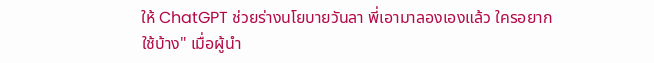ให้ ChatGPT ช่วยร่างนโยบายวันลา พี่เอามาลองเองแล้ว ใครอยากใช้บ้าง" เมื่อผู้นำ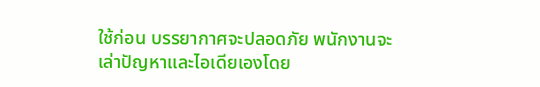ใช้ก่อน บรรยากาศจะปลอดภัย พนักงานจะเล่าปัญหาและไอเดียเองโดย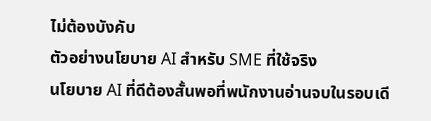ไม่ต้องบังคับ
ตัวอย่างนโยบาย AI สำหรับ SME ที่ใช้จริง
นโยบาย AI ที่ดีต้องสั้นพอที่พนักงานอ่านจบในรอบเดี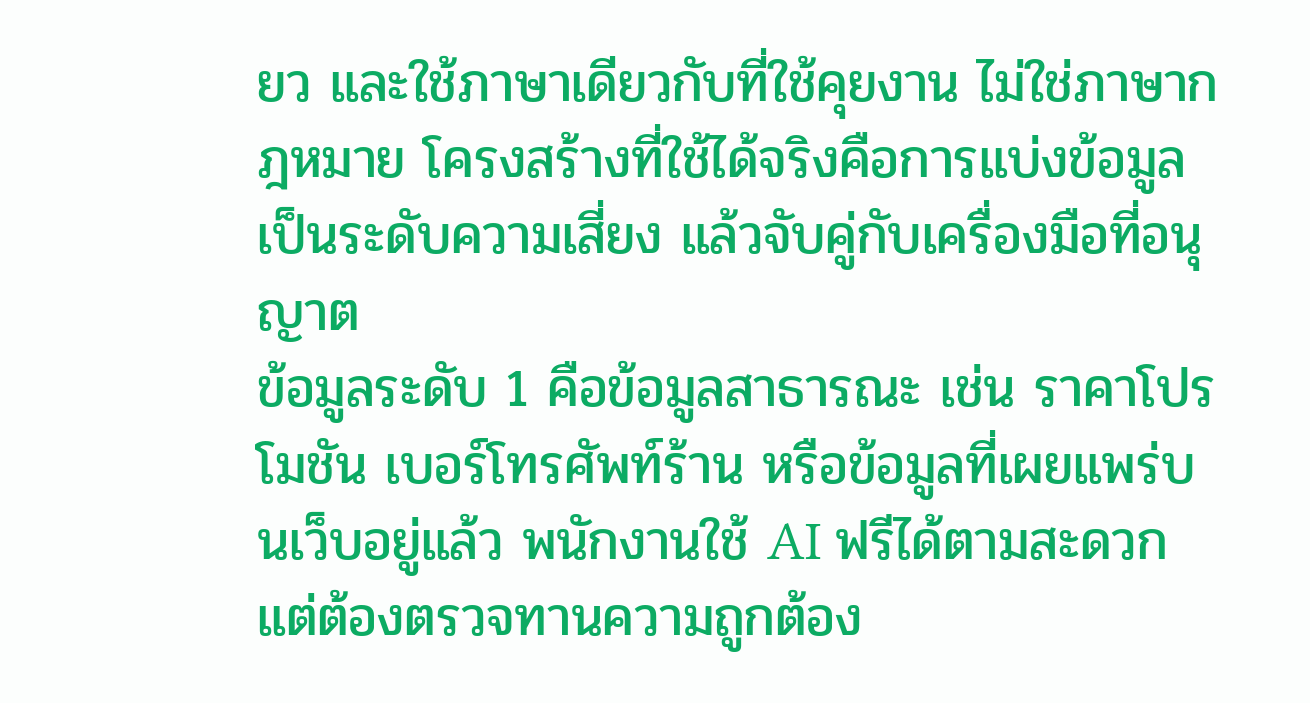ยว และใช้ภาษาเดียวกับที่ใช้คุยงาน ไม่ใช่ภาษากฎหมาย โครงสร้างที่ใช้ได้จริงคือการแบ่งข้อมูลเป็นระดับความเสี่ยง แล้วจับคู่กับเครื่องมือที่อนุญาต
ข้อมูลระดับ 1 คือข้อมูลสาธารณะ เช่น ราคาโปรโมชัน เบอร์โทรศัพท์ร้าน หรือข้อมูลที่เผยแพร่บนเว็บอยู่แล้ว พนักงานใช้ AI ฟรีได้ตามสะดวก แต่ต้องตรวจทานความถูกต้อง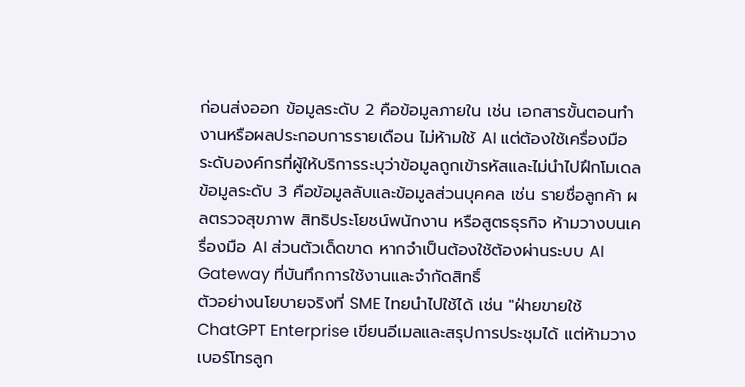ก่อนส่งออก ข้อมูลระดับ 2 คือข้อมูลภายใน เช่น เอกสารขั้นตอนทำงานหรือผลประกอบการรายเดือน ไม่ห้ามใช้ AI แต่ต้องใช้เครื่องมือระดับองค์กรที่ผู้ให้บริการระบุว่าข้อมูลถูกเข้ารหัสและไม่นำไปฝึกโมเดล ข้อมูลระดับ 3 คือข้อมูลลับและข้อมูลส่วนบุคคล เช่น รายชื่อลูกค้า ผลตรวจสุขภาพ สิทธิประโยชน์พนักงาน หรือสูตรธุรกิจ ห้ามวางบนเครื่องมือ AI ส่วนตัวเด็ดขาด หากจำเป็นต้องใช้ต้องผ่านระบบ AI Gateway ที่บันทึกการใช้งานและจำกัดสิทธิ์
ตัวอย่างนโยบายจริงที่ SME ไทยนำไปใช้ได้ เช่น "ฝ่ายขายใช้ ChatGPT Enterprise เขียนอีเมลและสรุปการประชุมได้ แต่ห้ามวางเบอร์โทรลูก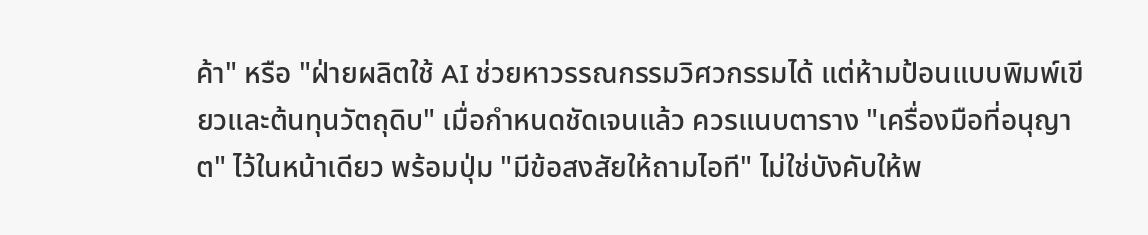ค้า" หรือ "ฝ่ายผลิตใช้ AI ช่วยหาวรรณกรรมวิศวกรรมได้ แต่ห้ามป้อนแบบพิมพ์เขียวและต้นทุนวัตถุดิบ" เมื่อกำหนดชัดเจนแล้ว ควรแนบตาราง "เครื่องมือที่อนุญาต" ไว้ในหน้าเดียว พร้อมปุ่ม "มีข้อสงสัยให้ถามไอที" ไม่ใช่บังคับให้พ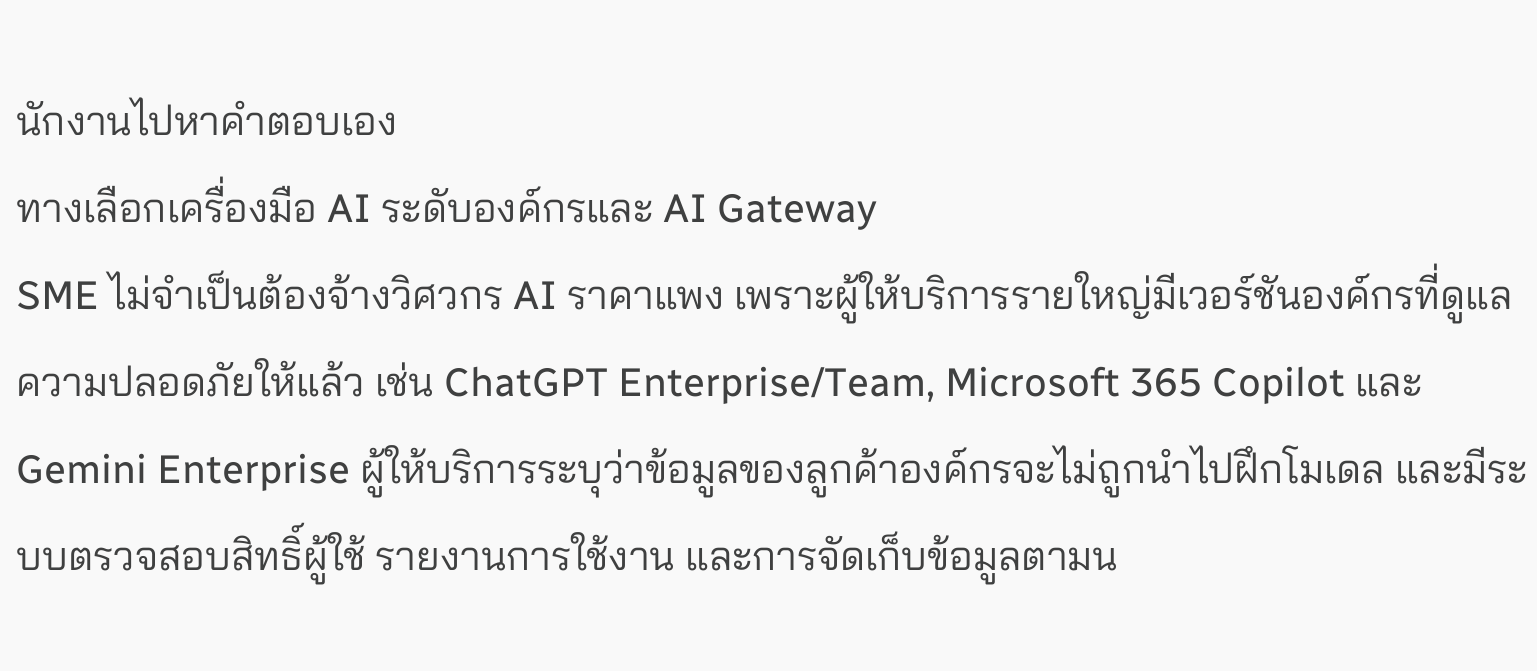นักงานไปหาคำตอบเอง
ทางเลือกเครื่องมือ AI ระดับองค์กรและ AI Gateway
SME ไม่จำเป็นต้องจ้างวิศวกร AI ราคาแพง เพราะผู้ให้บริการรายใหญ่มีเวอร์ชันองค์กรที่ดูแลความปลอดภัยให้แล้ว เช่น ChatGPT Enterprise/Team, Microsoft 365 Copilot และ Gemini Enterprise ผู้ให้บริการระบุว่าข้อมูลของลูกค้าองค์กรจะไม่ถูกนำไปฝึกโมเดล และมีระบบตรวจสอบสิทธิ์ผู้ใช้ รายงานการใช้งาน และการจัดเก็บข้อมูลตามน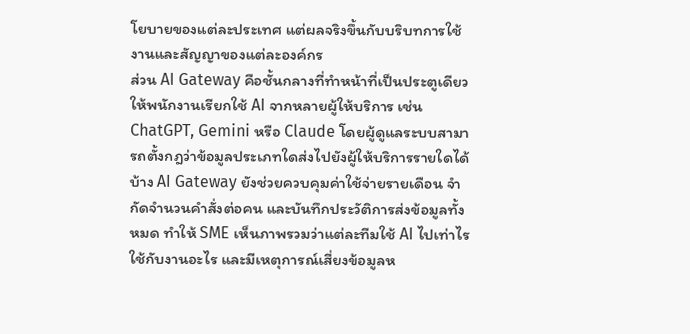โยบายของแต่ละประเทศ แต่ผลจริงขึ้นกับบริบทการใช้งานและสัญญาของแต่ละองค์กร
ส่วน AI Gateway คือชั้นกลางที่ทำหน้าที่เป็นประตูเดียวให้พนักงานเรียกใช้ AI จากหลายผู้ให้บริการ เช่น ChatGPT, Gemini หรือ Claude โดยผู้ดูแลระบบสามารถตั้งกฎว่าข้อมูลประเภทใดส่งไปยังผู้ให้บริการรายใดได้บ้าง AI Gateway ยังช่วยควบคุมค่าใช้จ่ายรายเดือน จำกัดจำนวนคำสั่งต่อคน และบันทึกประวัติการส่งข้อมูลทั้งหมด ทำให้ SME เห็นภาพรวมว่าแต่ละทีมใช้ AI ไปเท่าไร ใช้กับงานอะไร และมีเหตุการณ์เสี่ยงข้อมูลห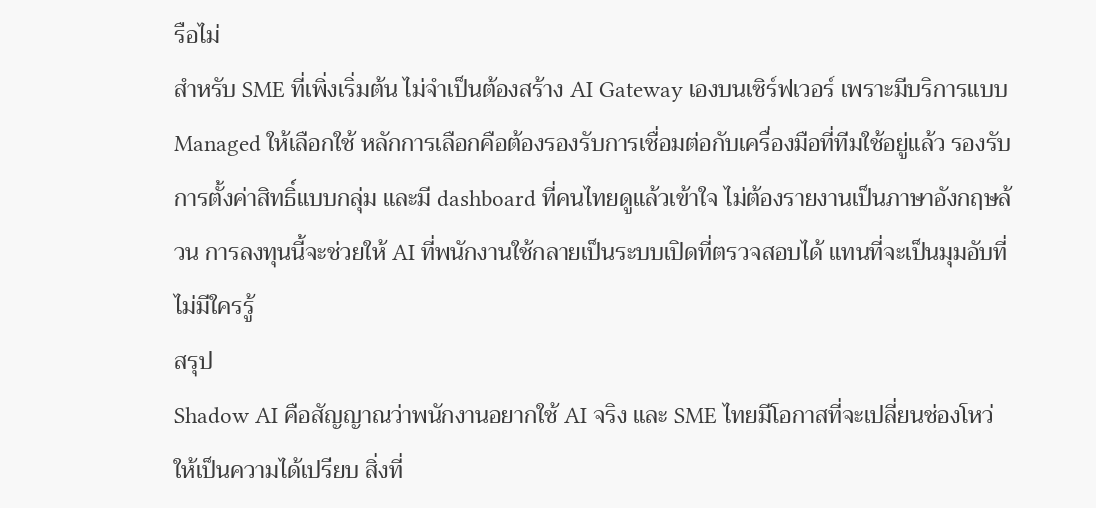รือไม่
สำหรับ SME ที่เพิ่งเริ่มต้น ไม่จำเป็นต้องสร้าง AI Gateway เองบนเซิร์ฟเวอร์ เพราะมีบริการแบบ Managed ให้เลือกใช้ หลักการเลือกคือต้องรองรับการเชื่อมต่อกับเครื่องมือที่ทีมใช้อยู่แล้ว รองรับการตั้งค่าสิทธิ์แบบกลุ่ม และมี dashboard ที่คนไทยดูแล้วเข้าใจ ไม่ต้องรายงานเป็นภาษาอังกฤษล้วน การลงทุนนี้จะช่วยให้ AI ที่พนักงานใช้กลายเป็นระบบเปิดที่ตรวจสอบได้ แทนที่จะเป็นมุมอับที่ไม่มีใครรู้
สรุป
Shadow AI คือสัญญาณว่าพนักงานอยากใช้ AI จริง และ SME ไทยมีโอกาสที่จะเปลี่ยนช่องโหว่ให้เป็นความได้เปรียบ สิ่งที่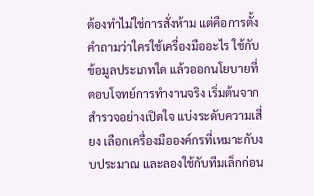ต้องทำไม่ใช่การสั่งห้าม แต่คือการตั้งคำถามว่าใครใช้เครื่องมืออะไร ใช้กับข้อมูลประเภทใด แล้วออกนโยบายที่ตอบโจทย์การทำงานจริง เริ่มต้นจากสำรวจอย่างเปิดใจ แบ่งระดับความเสี่ยง เลือกเครื่องมือองค์กรที่เหมาะกับงบประมาณ และลองใช้กับทีมเล็กก่อน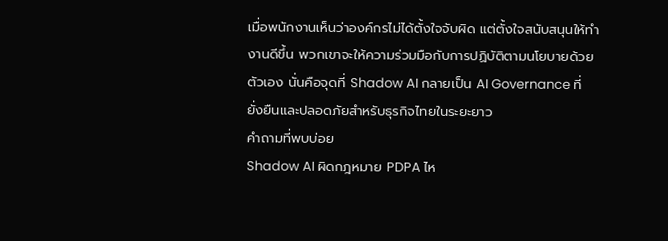เมื่อพนักงานเห็นว่าองค์กรไม่ได้ตั้งใจจับผิด แต่ตั้งใจสนับสนุนให้ทำงานดีขึ้น พวกเขาจะให้ความร่วมมือกับการปฏิบัติตามนโยบายด้วยตัวเอง นั่นคือจุดที่ Shadow AI กลายเป็น AI Governance ที่ยั่งยืนและปลอดภัยสำหรับธุรกิจไทยในระยะยาว
คำถามที่พบบ่อย
Shadow AI ผิดกฎหมาย PDPA ไห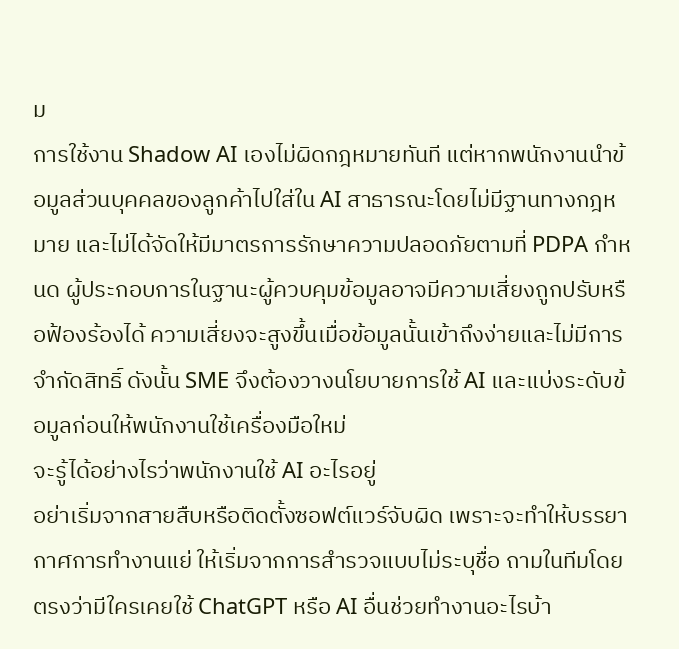ม
การใช้งาน Shadow AI เองไม่ผิดกฎหมายทันที แต่หากพนักงานนำข้อมูลส่วนบุคคลของลูกค้าไปใส่ใน AI สาธารณะโดยไม่มีฐานทางกฎหมาย และไม่ได้จัดให้มีมาตรการรักษาความปลอดภัยตามที่ PDPA กำหนด ผู้ประกอบการในฐานะผู้ควบคุมข้อมูลอาจมีความเสี่ยงถูกปรับหรือฟ้องร้องได้ ความเสี่ยงจะสูงขึ้นเมื่อข้อมูลนั้นเข้าถึงง่ายและไม่มีการจำกัดสิทธิ์ ดังนั้น SME จึงต้องวางนโยบายการใช้ AI และแบ่งระดับข้อมูลก่อนให้พนักงานใช้เครื่องมือใหม่
จะรู้ได้อย่างไรว่าพนักงานใช้ AI อะไรอยู่
อย่าเริ่มจากสายสืบหรือติดตั้งซอฟต์แวร์จับผิด เพราะจะทำให้บรรยากาศการทำงานแย่ ให้เริ่มจากการสำรวจแบบไม่ระบุชื่อ ถามในทีมโดยตรงว่ามีใครเคยใช้ ChatGPT หรือ AI อื่นช่วยทำงานอะไรบ้า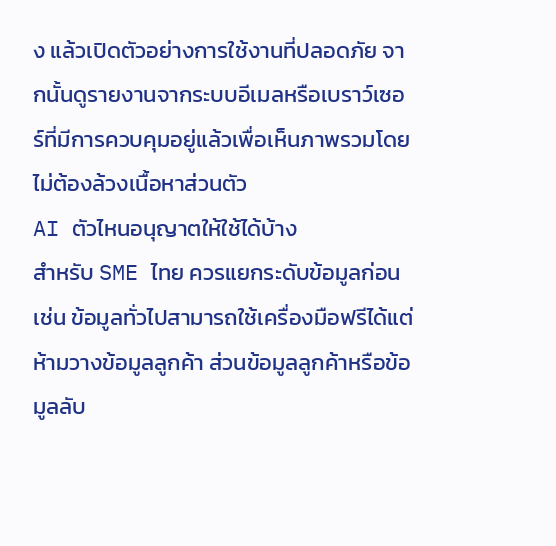ง แล้วเปิดตัวอย่างการใช้งานที่ปลอดภัย จากนั้นดูรายงานจากระบบอีเมลหรือเบราว์เซอร์ที่มีการควบคุมอยู่แล้วเพื่อเห็นภาพรวมโดยไม่ต้องล้วงเนื้อหาส่วนตัว
AI ตัวไหนอนุญาตให้ใช้ได้บ้าง
สำหรับ SME ไทย ควรแยกระดับข้อมูลก่อน เช่น ข้อมูลทั่วไปสามารถใช้เครื่องมือฟรีได้แต่ห้ามวางข้อมูลลูกค้า ส่วนข้อมูลลูกค้าหรือข้อมูลลับ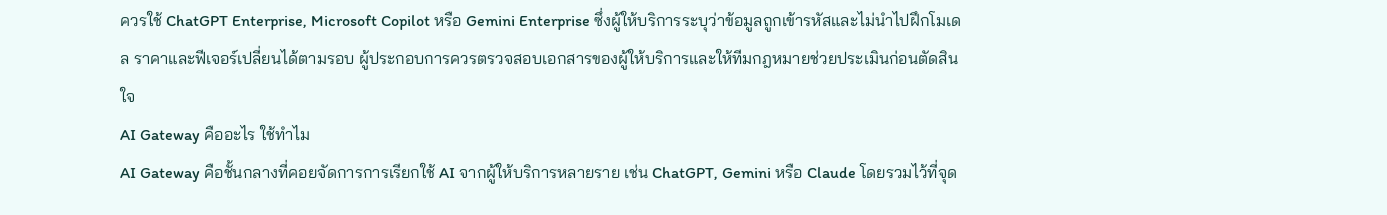ควรใช้ ChatGPT Enterprise, Microsoft Copilot หรือ Gemini Enterprise ซึ่งผู้ให้บริการระบุว่าข้อมูลถูกเข้ารหัสและไม่นำไปฝึกโมเดล ราคาและฟีเจอร์เปลี่ยนได้ตามรอบ ผู้ประกอบการควรตรวจสอบเอกสารของผู้ให้บริการและให้ทีมกฎหมายช่วยประเมินก่อนตัดสินใจ
AI Gateway คืออะไร ใช้ทำไม
AI Gateway คือชั้นกลางที่คอยจัดการการเรียกใช้ AI จากผู้ให้บริการหลายราย เช่น ChatGPT, Gemini หรือ Claude โดยรวมไว้ที่จุด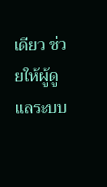เดียว ช่วยให้ผู้ดูแลระบบ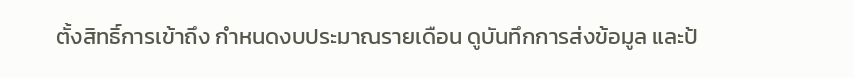ตั้งสิทธิ์การเข้าถึง กำหนดงบประมาณรายเดือน ดูบันทึกการส่งข้อมูล และป้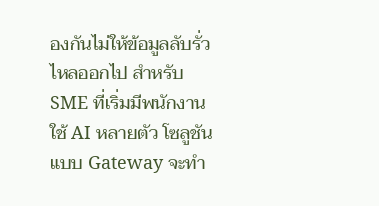องกันไม่ให้ข้อมูลลับรั่วไหลออกไป สำหรับ SME ที่เริ่มมีพนักงานใช้ AI หลายตัว โซลูชันแบบ Gateway จะทำ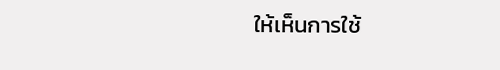ให้เห็นการใช้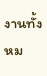งานทั้งหม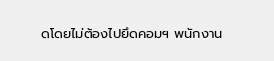ดโดยไม่ต้องไปยึดคอมฯ พนักงาน